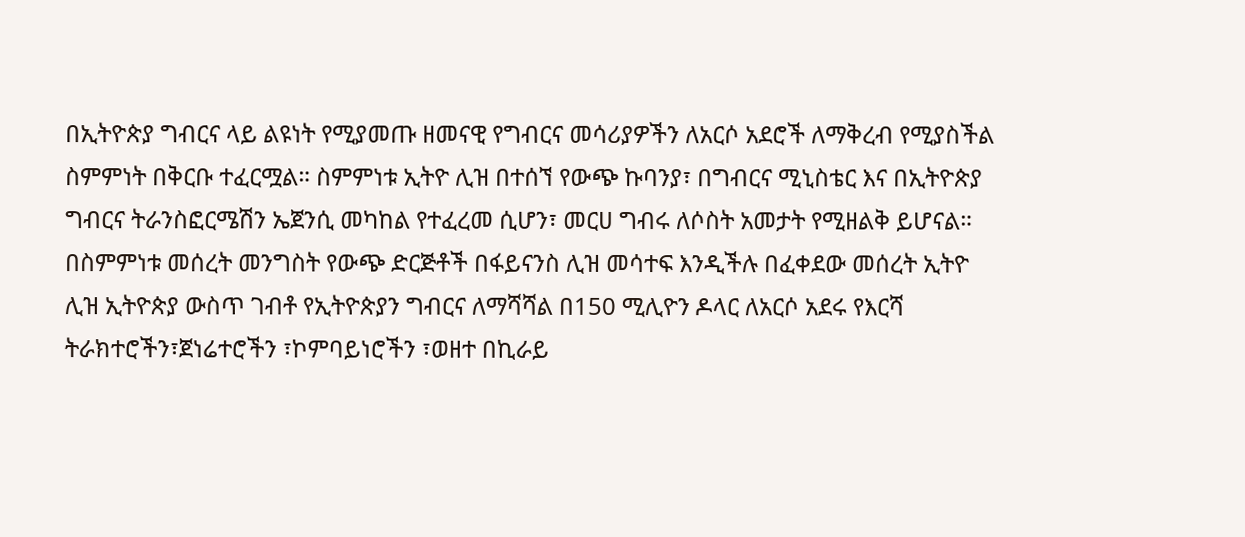በኢትዮጵያ ግብርና ላይ ልዩነት የሚያመጡ ዘመናዊ የግብርና መሳሪያዎችን ለአርሶ አደሮች ለማቅረብ የሚያስችል ስምምነት በቅርቡ ተፈርሟል። ስምምነቱ ኢትዮ ሊዝ በተሰኘ የውጭ ኩባንያ፣ በግብርና ሚኒስቴር እና በኢትዮጵያ ግብርና ትራንስፎርሜሽን ኤጀንሲ መካከል የተፈረመ ሲሆን፣ መርሀ ግብሩ ለሶስት አመታት የሚዘልቅ ይሆናል።
በስምምነቱ መሰረት መንግስት የውጭ ድርጅቶች በፋይናንስ ሊዝ መሳተፍ እንዲችሉ በፈቀደው መሰረት ኢትዮ ሊዝ ኢትዮጵያ ውስጥ ገብቶ የኢትዮጵያን ግብርና ለማሻሻል በ150 ሚሊዮን ዶላር ለአርሶ አደሩ የእርሻ ትራክተሮችን፣ጀነሬተሮችን ፣ኮምባይነሮችን ፣ወዘተ በኪራይ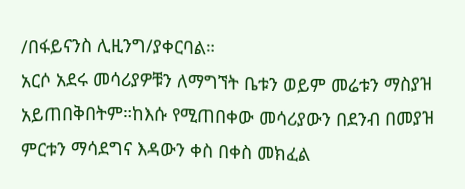/በፋይናንስ ሊዚንግ/ያቀርባል።
አርሶ አደሩ መሳሪያዎቹን ለማግኘት ቤቱን ወይም መሬቱን ማስያዝ አይጠበቅበትም።ከእሱ የሚጠበቀው መሳሪያውን በደንብ በመያዝ ምርቱን ማሳደግና እዳውን ቀስ በቀስ መክፈል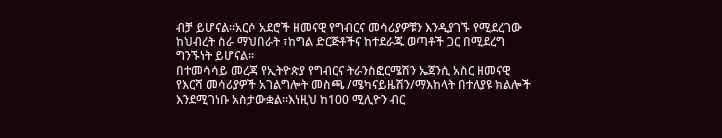ብቻ ይሆናል።አርሶ አደሮች ዘመናዊ የግብርና መሳሪያዎቹን እንዲያገኙ የሚደረገው ከህብረት ስራ ማህበራት ፣ከግል ድርጅቶችና ከተደራጁ ወጣቶች ጋር በሚደረግ ግንኙነት ይሆናል።
በተመሳሳይ መረጃ የኢትዮጵያ የግብርና ትራንስፎርሜሽን ኤጀንሲ አስር ዘመናዊ የእርሻ መሳሪያዎች አገልግሎት መስጫ /ሜካናይዜሽን/ማእከላት በተለያዩ ክልሎች እንደሚገነቡ አስታውቋል።እነዚህ ከ100 ሚሊዮን ብር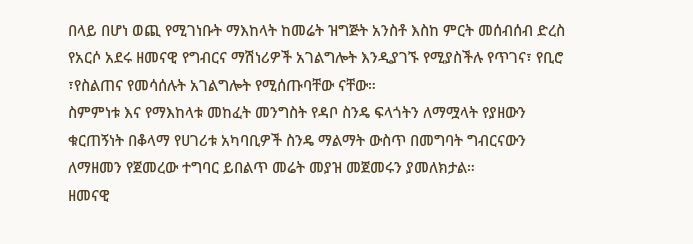በላይ በሆነ ወጪ የሚገነቡት ማእከላት ከመሬት ዝግጅት አንስቶ እስከ ምርት መሰብሰብ ድረስ የአርሶ አደሩ ዘመናዊ የግብርና ማሽነሪዎች አገልግሎት እንዲያገኙ የሚያስችሉ የጥገና፣ የቢሮ ፣የስልጠና የመሳሰሉት አገልግሎት የሚሰጡባቸው ናቸው።
ስምምነቱ እና የማእከላቱ መከፈት መንግስት የዳቦ ስንዴ ፍላጎትን ለማሟላት የያዘውን ቁርጠኝነት በቆላማ የሀገሪቱ አካባቢዎች ስንዴ ማልማት ውስጥ በመግባት ግብርናውን ለማዘመን የጀመረው ተግባር ይበልጥ መሬት መያዝ መጀመሩን ያመለክታል።
ዘመናዊ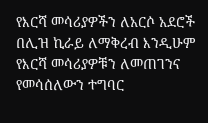የእርሻ መሳሪያዎችን ለአርሶ አደሮች በሊዝ ኪራይ ለማቅረብ እንዲሁም የእርሻ መሳሪያዎቹን ለመጠገንና የመሳሰለውን ተግባር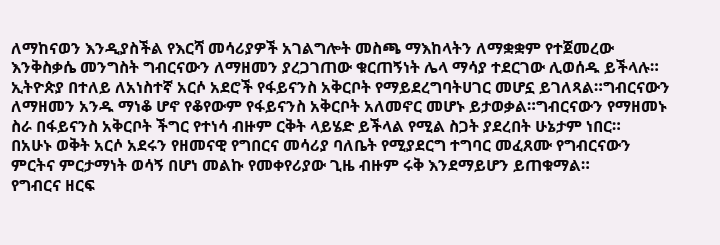ለማከናወን እንዲያስችል የእርሻ መሳሪያዎች አገልግሎት መስጫ ማእከላትን ለማቋቋም የተጀመረው እንቅስቃሴ መንግስት ግብርናውን ለማዘመን ያረጋገጠው ቁርጠኝነት ሌላ ማሳያ ተደርገው ሊወሰዱ ይችላሉ።
ኢትዮጵያ በተለይ ለአነስተኛ አርሶ አደሮች የፋይናንስ አቅርቦት የማይደረግባትሀገር መሆኗ ይገለጻል።ግብርናውን ለማዘመን አንዱ ማነቆ ሆኖ የቆየውም የፋይናንስ አቅርቦት አለመኖር መሆኑ ይታወቃል።ግብርናውን የማዘመኑ ስራ በፋይናንስ አቅርቦት ችግር የተነሳ ብዙም ርቅት ላይሄድ ይችላል የሚል ስጋት ያደረበት ሁኔታም ነበር።
በአሁኑ ወቅት አርሶ አደሩን የዘመናዊ የግበርና መሳሪያ ባለቤት የሚያደርግ ተግባር መፈጸሙ የግብርናውን ምርትና ምርታማነት ወሳኝ በሆነ መልኩ የመቀየሪያው ጊዜ ብዙም ሩቅ እንደማይሆን ይጠቁማል።
የግብርና ዘርፍ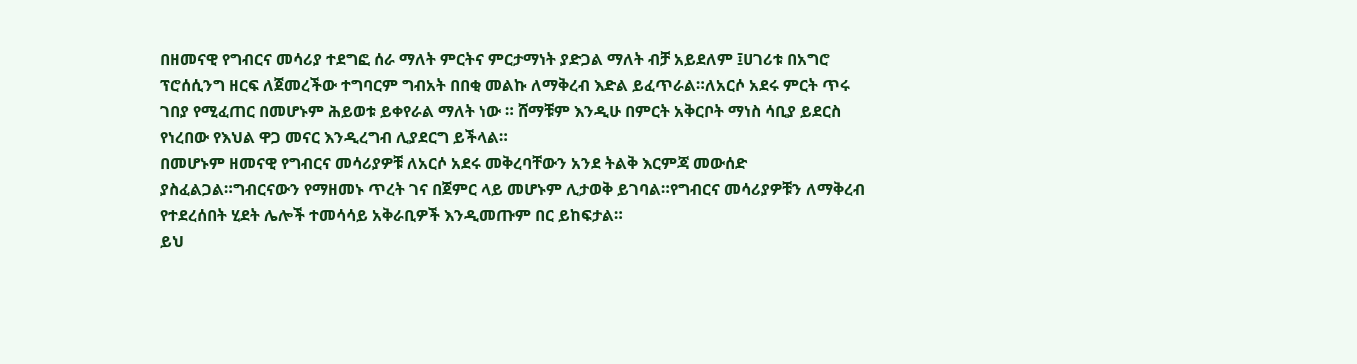በዘመናዊ የግብርና መሳሪያ ተደግፎ ሰራ ማለት ምርትና ምርታማነት ያድጋል ማለት ብቻ አይደለም ፤ሀገሪቱ በአግሮ ፕሮሰሲንግ ዘርፍ ለጀመረችው ተግባርም ግብአት በበቂ መልኩ ለማቅረብ እድል ይፈጥራል።ለአርሶ አደሩ ምርት ጥሩ ገበያ የሚፈጠር በመሆኑም ሕይወቱ ይቀየራል ማለት ነው ። ሸማቹም እንዲሁ በምርት አቅርቦት ማነስ ሳቢያ ይደርስ የነረበው የእህል ዋጋ መናር እንዲረግብ ሊያደርግ ይችላል።
በመሆኑም ዘመናዊ የግብርና መሳሪያዎቹ ለአርሶ አደሩ መቅረባቸውን አንደ ትልቅ እርምጃ መውሰድ ያስፈልጋል።ግብርናውን የማዘመኑ ጥረት ገና በጀምር ላይ መሆኑም ሊታወቅ ይገባል።የግብርና መሳሪያዎቹን ለማቅረብ የተደረሰበት ሂደት ሌሎች ተመሳሳይ አቅራቢዎች እንዲመጡም በር ይከፍታል።
ይህ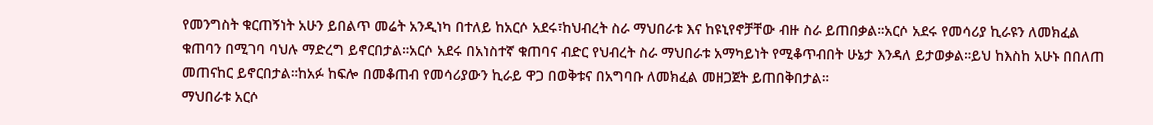የመንግስት ቁርጠኝነት አሁን ይበልጥ መሬት አንዲነካ በተለይ ከአርሶ አደሩ፣ከህብረት ስራ ማህበራቱ እና ከዩኒየኖቻቸው ብዙ ስራ ይጠበቃል።አርሶ አደሩ የመሳሪያ ኪራዩን ለመክፈል ቁጠባን በሚገባ ባህሉ ማድረግ ይኖርበታል።አርሶ አደሩ በአነስተኛ ቁጠባና ብድር የህብረት ስራ ማህበራቱ አማካይነት የሚቆጥብበት ሁኔታ እንዳለ ይታወቃል።ይህ ከእስከ አሁኑ በበለጠ መጠናከር ይኖርበታል።ከአፉ ከፍሎ በመቆጠብ የመሳሪያውን ኪራይ ዋጋ በወቅቱና በአግባቡ ለመክፈል መዘጋጀት ይጠበቅበታል።
ማህበራቱ አርሶ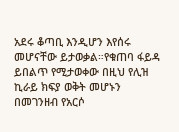አደሩ ቆጣቢ እንዲሆን እየሰሩ መሆናቸው ይታወቃል።የቁጠባ ፋይዳ ይበልጥ የሚታወቀው በዚህ የሊዝ ኪራይ ክፍያ ወቅት መሆኑን በመገንዘብ የአርሶ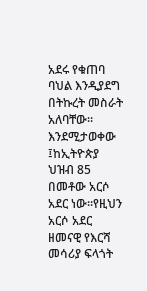አደሩ የቁጠባ ባህል እንዲያደግ በትኩረት መስራት አለባቸው።
እንደሚታወቀው ፤ከኢትዮጵያ ህዝብ 85 በመቶው አርሶ አደር ነው።የዚህን አርሶ አደር ዘመናዊ የእርሻ መሳሪያ ፍላጎት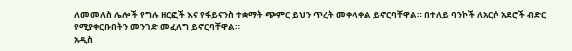ለመመለስ ሌሎች የግሉ ዘርፎች እና የፋይናንስ ተቋማት ጭምር ይህን ጥረት መቀላቀል ይኖርባቸዋል። በተለይ ባንኮች ለአርሶ አደሮች ብድር የሚያቀርቡበትን መንገድ መፈለግ ይኖርባቸዋል።
አዲስ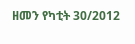ዘመን የካቲት 30/2012